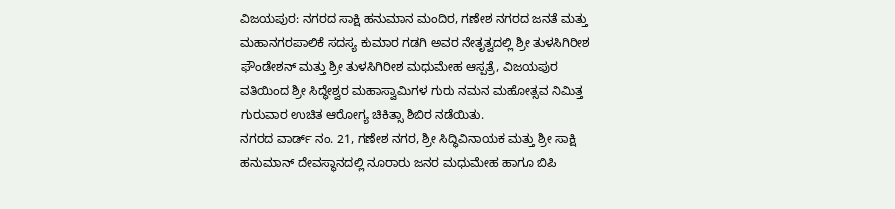ವಿಜಯಪುರ: ನಗರದ ಸಾಕ್ಷಿ ಹನುಮಾನ ಮಂದಿರ, ಗಣೇಶ ನಗರದ ಜನತೆ ಮತ್ತು ಮಹಾನಗರಪಾಲಿಕೆ ಸದಸ್ಯ ಕುಮಾರ ಗಡಗಿ ಅವರ ನೇತೃತ್ವದಲ್ಲಿ ಶ್ರೀ ತುಳಸಿಗಿರೀಶ ಫೌಂಡೇಶನ್ ಮತ್ತು ಶ್ರೀ ತುಳಸಿಗಿರೀಶ ಮಧುಮೇಹ ಆಸ್ಪತ್ರೆ, ವಿಜಯಪುರ ವತಿಯಿಂದ ಶ್ರೀ ಸಿದ್ಧೇಶ್ವರ ಮಹಾಸ್ವಾಮಿಗಳ ಗುರು ನಮನ ಮಹೋತ್ಸವ ನಿಮಿತ್ತ ಗುರುವಾರ ಉಚಿತ ಆರೋಗ್ಯ ಚಿಕಿತ್ಸಾ ಶಿಬಿರ ನಡೆಯಿತು.
ನಗರದ ವಾರ್ಡ್ ನಂ. 21, ಗಣೇಶ ನಗರ, ಶ್ರೀ ಸಿದ್ಧಿವಿನಾಯಕ ಮತ್ತು ಶ್ರೀ ಸಾಕ್ಷಿ ಹನುಮಾನ್ ದೇವಸ್ಥಾನದಲ್ಲಿ ನೂರಾರು ಜನರ ಮಧುಮೇಹ ಹಾಗೂ ಬಿಪಿ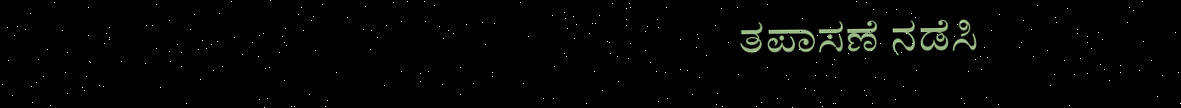ತಪಾಸಣೆ ನಡೆಸಿ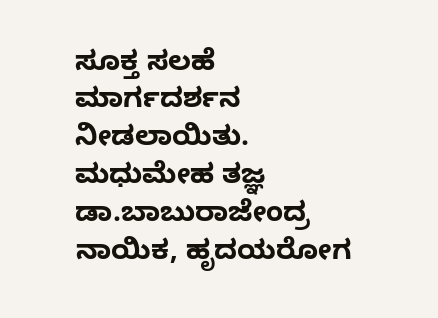ಸೂಕ್ತ ಸಲಹೆ ಮಾರ್ಗದರ್ಶನ ನೀಡಲಾಯಿತು.
ಮಧುಮೇಹ ತಜ್ಞ ಡಾ.ಬಾಬುರಾಜೇಂದ್ರ ನಾಯಿಕ, ಹೃದಯರೋಗ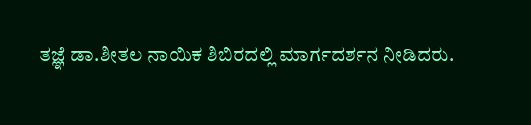ತಜ್ಞೆ ಡಾ.ಶೀತಲ ನಾಯಿಕ ಶಿಬಿರದಲ್ಲಿ ಮಾರ್ಗದರ್ಶನ ನೀಡಿದರು.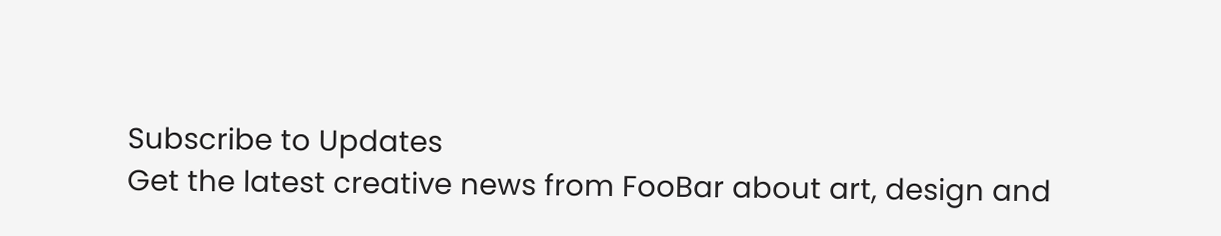Subscribe to Updates
Get the latest creative news from FooBar about art, design and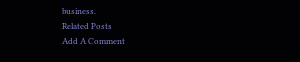business.
Related Posts
Add A Comment